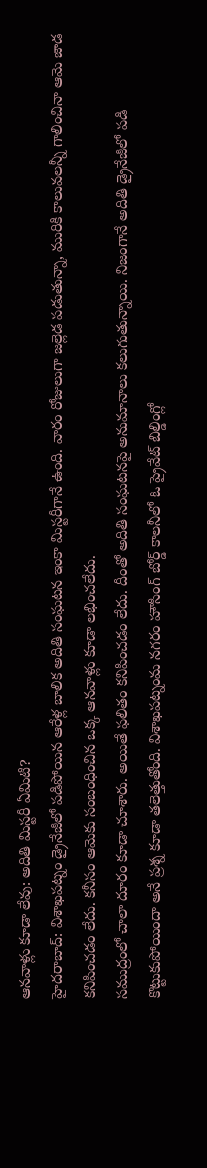ఆనవాళ్లు కూడా లేవు: అదితి మిస్టరీ ఏమిటి?
హైదరాబాద్: విశాఖపట్నం డ్రైనేజీలో పడిపోయిన ఆరేళ్ల బాలిక అదితి సంఘటన ఇంకా మిస్టరీగానే ఉంది. వారం రోజులుగా జల్లెడ పడుతున్నా, మురికి కాలువలన్నీ గాలించినా ఆమె జాడ కనిపించడం లేదు. కనీసం ఆమెకు సంబంధించిన ఒక్క ఆనవాళ్లు కూడా లభించలేదు.
సముద్రంలో చాలా దూరం కూడా చూశారు. అయితే ఫలితం కనిపించడం లేదు. దీంతో అదితి సంఘటనపై అనుమానాలు కలుగుతున్నాయి. నిజంగానే అదితి డ్రైనేజీలో పడి కొట్టుకుపోయిందా అనే ప్రశ్న కూడా తలెత్తుతోంది. విశాఖపట్నంమ నగరం హౌసింగ్ బోర్డ్ కాలనీలో ఓ ప్రైవేట్ బిల్డింగ్లో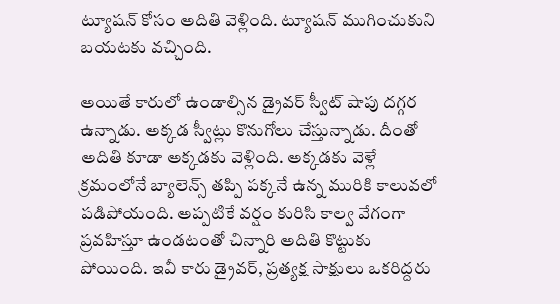ట్యూషన్ కోసం అదితి వెళ్లింది. ట్యూషన్ ముగించుకుని బయటకు వచ్చింది.

అయితే కారులో ఉండాల్సిన డ్రైవర్ స్వీట్ షాపు దగ్గర ఉన్నాడు. అక్కడ స్వీట్లు కొనుగోలు చేస్తున్నాడు. దీంతో అదితి కూడా అక్కడకు వెళ్లింది. అక్కడకు వెళ్లే క్రమంలోనే బ్యాలెన్స్ తప్పి పక్కనే ఉన్న మురికి కాలువలో పడిపోయంది. అప్పటికే వర్షం కురిసి కాల్వ వేగంగా ప్రవహిస్తూ ఉండటంతో చిన్నారి అదితి కొట్టుకు పోయింది. ఇవీ కారు డ్రైవర్, ప్రత్యక్ష సాక్షులు ఒకరిద్దరు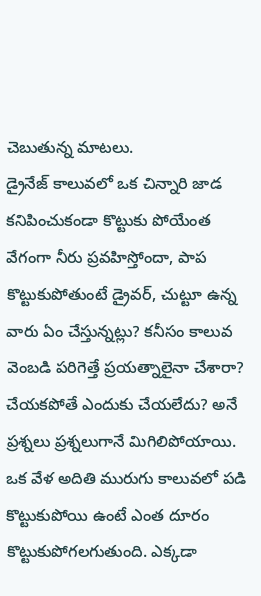చెబుతున్న మాటలు.
డ్రైనేజ్ కాలువలో ఒక చిన్నారి జాడ కనిపించుకండా కొట్టుకు పోయేంత వేగంగా నీరు ప్రవహిస్తోందా, పాప కొట్టుకుపోతుంటే డ్రైవర్, చుట్టూ ఉన్న వారు ఏం చేస్తున్నట్లు? కనీసం కాలువ వెంబడి పరిగెత్తే ప్రయత్నాలైనా చేశారా? చేయకపోతే ఎందుకు చేయలేదు? అనే ప్రశ్నలు ప్రశ్నలుగానే మిగిలిపోయాయి.
ఒక వేళ అదితి మురుగు కాలువలో పడి కొట్టుకుపోయి ఉంటే ఎంత దూరం కొట్టుకుపోగలగుతుంది. ఎక్కడా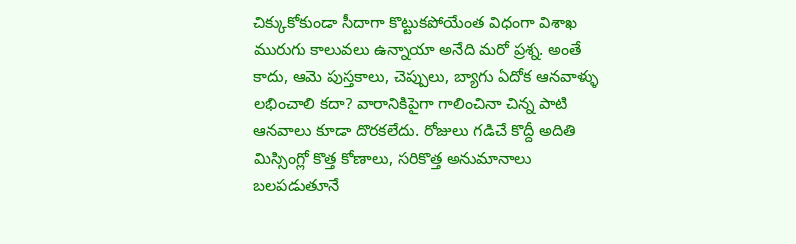చిక్కుకోకుండా సీదాగా కొట్టుకపోయేంత విధంగా విశాఖ మురుగు కాలువలు ఉన్నాయా అనేది మరో ప్రశ్న. అంతే కాదు, ఆమె పుస్తకాలు, చెప్పులు, బ్యాగు ఏదోక ఆనవాళ్ళు లభించాలి కదా? వారానికిపైగా గాలించినా చిన్న పాటి ఆనవాలు కూడా దొరకలేదు. రోజులు గడిచే కొద్దీ అదితి మిస్సింగ్లో కొత్త కోణాలు, సరికొత్త అనుమానాలు బలపడుతూనే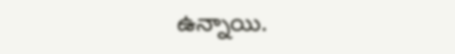ఉన్నాయి.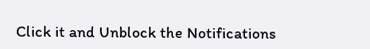Click it and Unblock the Notifications